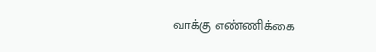வாக்கு எண்ணிக்கை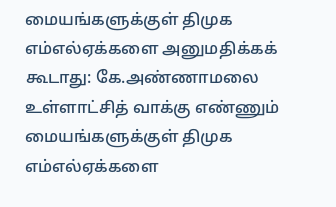மையங்களுக்குள் திமுக எம்எல்ஏக்களை அனுமதிக்கக் கூடாது: கே.அண்ணாமலை
உள்ளாட்சித் வாக்கு எண்ணும் மையங்களுக்குள் திமுக எம்எல்ஏக்களை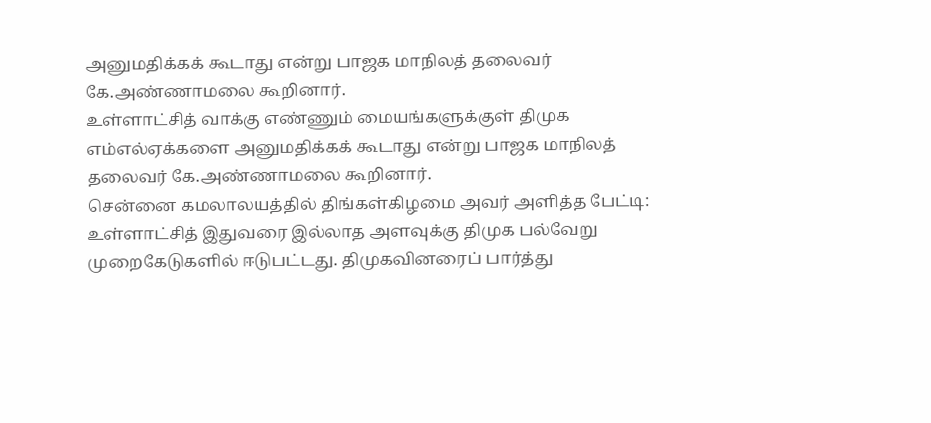அனுமதிக்கக் கூடாது என்று பாஜக மாநிலத் தலைவர் கே.அண்ணாமலை கூறினார்.
உள்ளாட்சித் வாக்கு எண்ணும் மையங்களுக்குள் திமுக எம்எல்ஏக்களை அனுமதிக்கக் கூடாது என்று பாஜக மாநிலத் தலைவர் கே.அண்ணாமலை கூறினார்.
சென்னை கமலாலயத்தில் திங்கள்கிழமை அவர் அளித்த பேட்டி: உள்ளாட்சித் இதுவரை இல்லாத அளவுக்கு திமுக பல்வேறு முறைகேடுகளில் ஈடுபட்டது. திமுகவினரைப் பார்த்து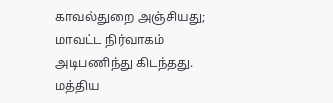காவல்துறை அஞ்சியது; மாவட்ட நிர்வாகம் அடிபணிந்து கிடந்தது.
மத்திய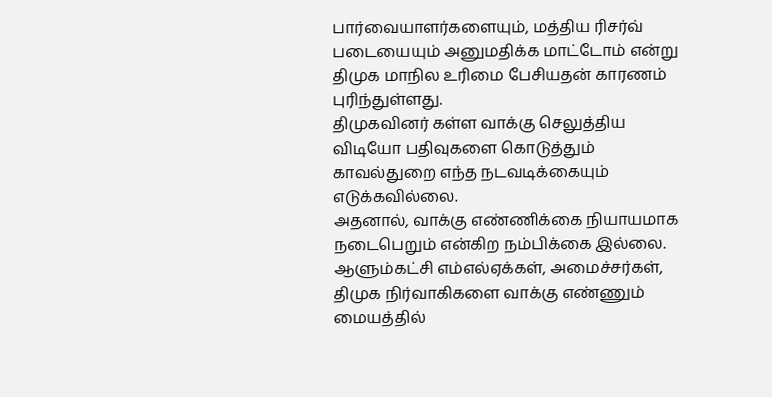பார்வையாளர்களையும், மத்திய ரிசர்வ் படையையும் அனுமதிக்க மாட்டோம் என்று திமுக மாநில உரிமை பேசியதன் காரணம் புரிந்துள்ளது.
திமுகவினர் கள்ள வாக்கு செலுத்திய விடியோ பதிவுகளை கொடுத்தும் காவல்துறை எந்த நடவடிக்கையும் எடுக்கவில்லை.
அதனால், வாக்கு எண்ணிக்கை நியாயமாக நடைபெறும் என்கிற நம்பிக்கை இல்லை. ஆளும்கட்சி எம்எல்ஏக்கள், அமைச்சர்கள், திமுக நிர்வாகிகளை வாக்கு எண்ணும் மையத்தில்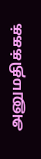அனுமதிக்கக்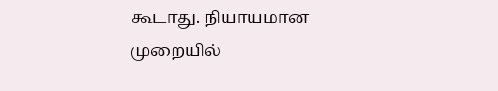கூடாது. நியாயமான முறையில்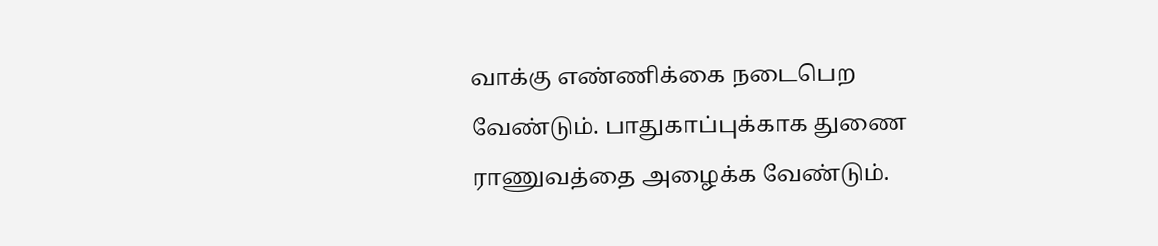வாக்கு எண்ணிக்கை நடைபெற வேண்டும். பாதுகாப்புக்காக துணை ராணுவத்தை அழைக்க வேண்டும்.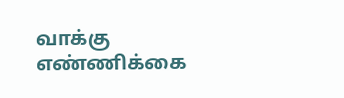வாக்கு எண்ணிக்கை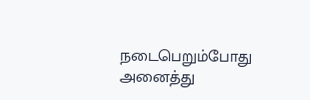நடைபெறும்போது அனைத்து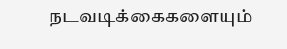நடவடிக்கைகளையும்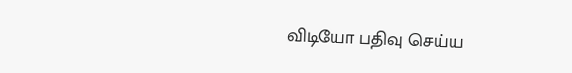விடியோ பதிவு செய்ய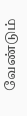வேண்டும்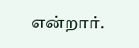என்றார்.